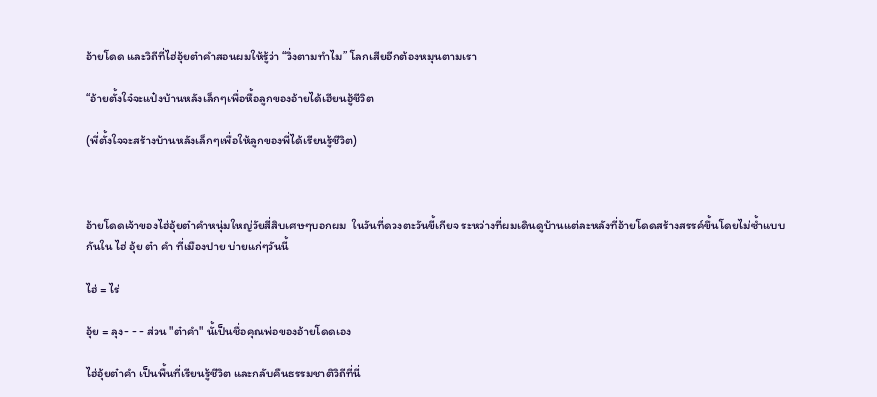อ้ายโดด และวิถีที่ไฮ่อุ้ยต๋าคำสอนผมให้รู้ว่า “วิ่งตามทำไม” โลกเสียอีกต้องหมุนตามเรา

“อ้ายตั้งใจ๋จะแป๋งบ้านหลังเล็กๆเพื่อหื้อลูกของอ้ายได้เฮียนฮู้ชีวิต

(พี่ตั้งใจจะสร้างบ้านหลังเล็กๆเพื่อให้ลูกของพี่ได้เรียนรู้ชีวิต)



อ้ายโดดเจ้าของไฮ่อุ้ยต๋าคำหนุ่มใหญ่วัยสี่สิบเศษๆบอกผม  ในวันที่ดวงตะวันขี้เกียจ ระหว่างที่ผมเดินดูบ้านแต่ละหลังที่อ้ายโดดสร้างสรรค์ขึ้นโดยไม่ซ้ำแบบกันใน ไฮ่ อุ้ย ต๋า คำ ที่เมืองปาย บ่ายแก่ๆวันนี้

ไฮ่ = ไร่

อุ้ย = ลุง- - - ส่วน "ต๋าคำ" นั้เป็นชื่อคุณพ่อของอ้ายโดดเอง

ไฮ่อุ้ยต๋าคำ เป็นพื้นที่เรียนรู้ชีวิต และกลับคืนธรรมชาติวิถีที่นี่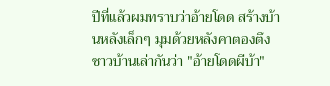ปีที่แล้วผมทราบว่าอ้ายโดด สร้างบ้านหลังเล็กๆ มุมด้วยหลังคาตองตึง ชาวบ้านเล่ากันว่า "อ้ายโดดผีบ้า"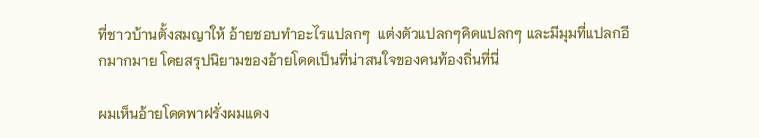ที่ชาวบ้านตั้งสมญาให้ อ้ายชอบทำอะไรแปลกๆ  แต่งตัวแปลกๆคิดแปลกๆ และมีมุมที่แปลกอีกมากมาย โดยสรุปนิยามของอ้ายโดดเป็นที่น่าสนใจของคนท้องถิ่นที่นี่

ผมเห็นอ้ายโดดพาฝรั่งผมแดง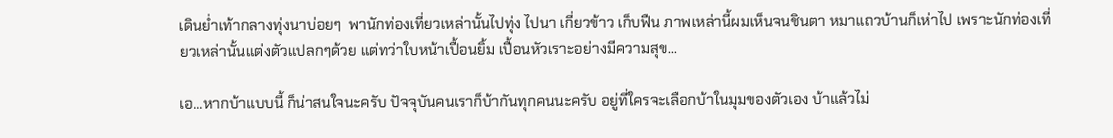เดินย่ำเท้ากลางทุ่งนาบ่อยๆ  พานักท่องเที่ยวเหล่านั้นไปทุ่ง ไปนา เกี่ยวข้าว เก็บฟืน ภาพเหล่านี้ผมเห็นจนชินตา หมาแถวบ้านก็เห่าไป เพราะนักท่องเที่ยวเหล่านั้นแต่งตัวแปลกๆด้วย แต่ทว่าใบหน้าเปื้อนยิ้ม เปื้อนหัวเราะอย่างมีความสุข...

เอ...หากบ้าแบบนี้ ก็น่าสนใจนะครับ ปัจจุบันคนเราก็บ้ากันทุกคนนะครับ อยู่ที่ใครจะเลือกบ้าในมุมของตัวเอง บ้าแล้วไม่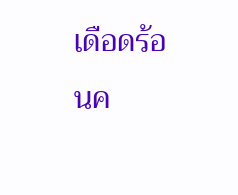เดือดร้อนค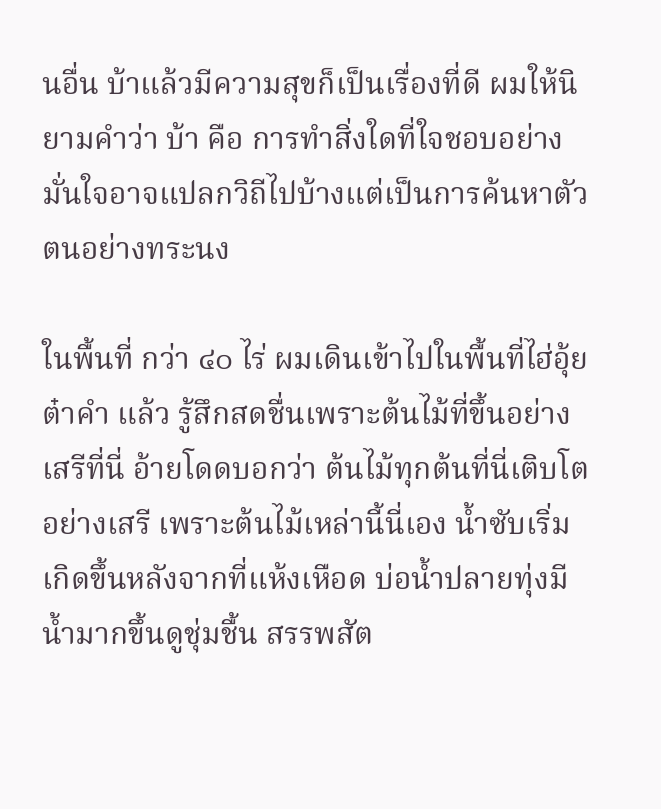นอื่น บ้าแล้วมีความสุขก็เป็นเรื่องที่ดี ผมให้นิยามคำว่า บ้า คือ การทำสิ่งใดที่ใจชอบอย่างมั่นใจอาจแปลกวิถีไปบ้างแต่เป็นการค้นหาตัวตนอย่างทระนง

ในพื้นที่ กว่า ๔๐ ไร่ ผมเดินเข้าไปในพื้นที่ไฮ่อุ้ยต๋าคำ แล้ว รู้สึกสดชื่นเพราะต้นไม้ที่ขึ้นอย่างเสรีที่นี่ อ้ายโดดบอกว่า ต้นไม้ทุกต้นที่นี่เติบโตอย่างเสรี เพราะต้นไม้เหล่านี้นี่เอง น้ำซับเริ่มเกิดขึ้นหลังจากที่แห้งเหือด บ่อน้ำปลายทุ่งมีน้ำมากขึ้นดูชุ่มชื้น สรรพสัต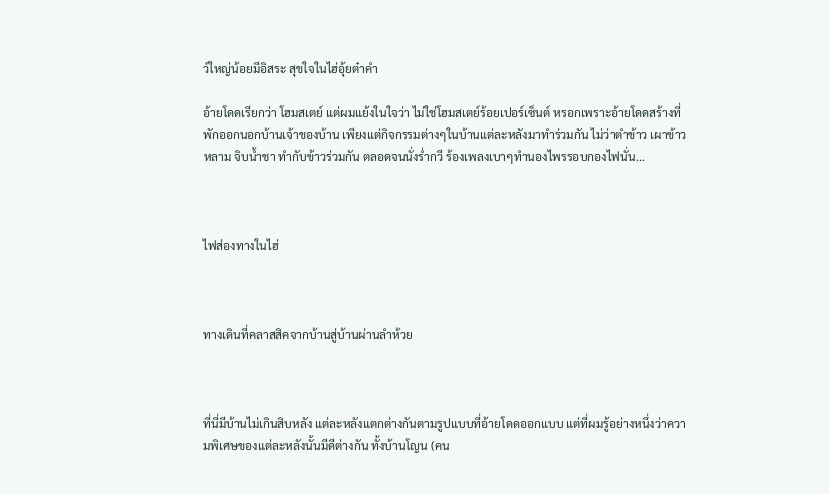ว์ใหญ่น้อยมีอิสระ สุขใจในไฮ่อุ้ยต๋าคำ

อ้ายโดดเรียกว่า โฮมสเตย์ แต่ผมแย้งในใจว่า ไม่ใช่โฮมสเตย์ร้อยเปอร์เซ็นต์ หรอกเพราะอ้ายโดดสร้างที่พักออกนอกบ้านเจ้าของบ้าน เพียงแต่กิจกรรมต่างๆในบ้านแต่ละหลังมาทำร่วมกัน ไม่ว่าตำข้าว เผาข้าวหลาม จิบน้ำชา ทำกับข้าวร่วมกัน ตลอดจนนั่งร่ำกวี ร้องเพลงเบาๆทำนองไพรรอบกองไฟนั่น...



ไฟส่องทางในไฮ่



ทางเดินที่คลาสสิคจากบ้านสู่บ้านผ่านลำห้วย



ที่นี่มีบ้านไม่เกินสิบหลัง แต่ละหลังแตกต่างกันตามรูปแบบที่อ้ายโดดออกแบบ แต่ที่ผมรู้อย่างหนึ่งว่าความพิเศษของแต่ละหลังนั้นมีดีต่างกัน ทั้งบ้านโญน (คน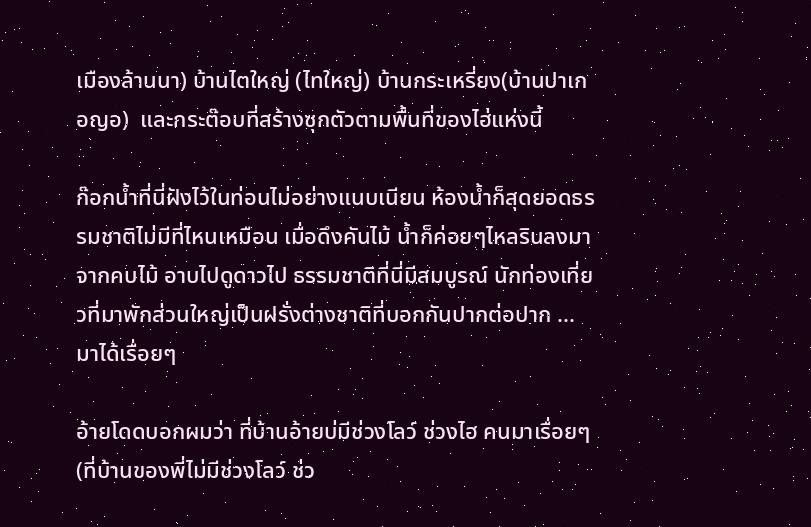เมืองล้านนา) บ้านไตใหญ่ (ไทใหญ่) บ้านกระเหรี่ยง(บ้านปาเกอญอ)  และกระต๊อบที่สร้างซุกตัวตามพื้นที่ของไฮ่แห่งนี้

ก๊อกน้ำที่นี่ฝังไว้ในท่อนไม่อย่างแนบเนียน ห้องน้ำก็สุดยอดธรรมชาติไม่มีที่ไหนเหมือน เมื่อดึงคันไม้ น้ำก็ค่อยๆไหลรินลงมาจากคบไม้ อาบไปดูดาวไป ธรรมชาติที่นี่มีสมบูรณ์ นักท่องเที่ยวที่มาพักส่วนใหญ่เป็นฝรั่งต่างชาติที่บอกกันปากต่อปาก ...มาได้เรื่อยๆ

อ้ายโดดบอกผมว่า ที่บ้านอ้ายบ่มีช่วงโลว์ ช่วงไฮ คนมาเรื่อยๆ (ที่บ้านของพี่ไม่มีช่วงโลว์ ช่ว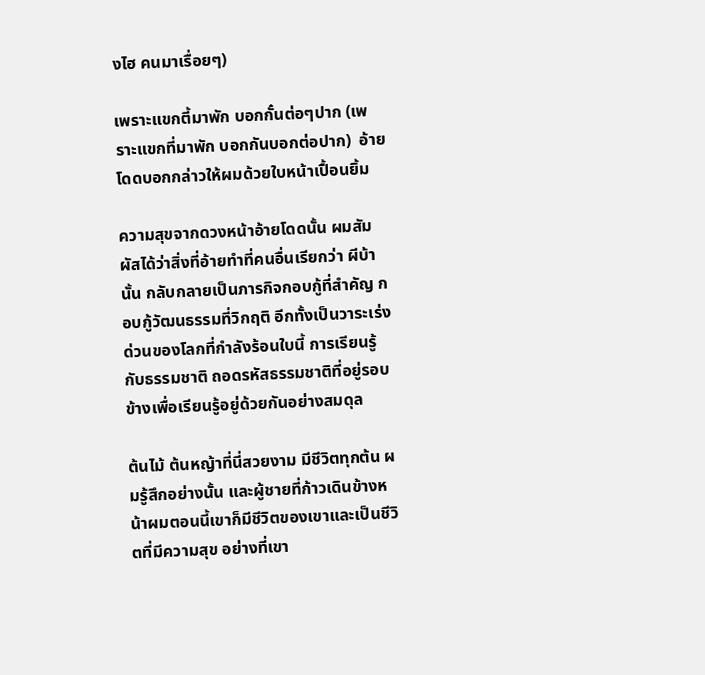งไฮ คนมาเรื่อยๆ)

เพราะแขกตี้มาพัก บอกกั๋นต่อๆปาก (เพราะแขกที่มาพัก บอกกันบอกต่อปาก)  อ้ายโดดบอกกล่าวให้ผมด้วยใบหน้าเปื้อนยิ้ม

ความสุขจากดวงหน้าอ้ายโดดนั้น ผมสัมผัสได้ว่าสิ่งที่อ้ายทำที่คนอื่นเรียกว่า ผีบ้านั้น กลับกลายเป็นภารกิจกอบกู้ที่สำคัญ กอบกู้วัฒนธรรมที่วิกฤติ อีกทั้งเป็นวาระเร่งด่วนของโลกที่กำลังร้อนใบนี้ การเรียนรู้กับธรรมชาติ ถอดรหัสธรรมชาติที่อยู่รอบข้างเพื่อเรียนรู้อยู่ด้วยกันอย่างสมดุล

ต้นไม้ ต้นหญ้าที่นี่สวยงาม มีชีวิตทุกต้น ผมรู้สึกอย่างนั้น และผู้ชายที่ก้าวเดินข้างหน้าผมตอนนี้เขาก็มีชีวิตของเขาและเป็นชีวิตที่มีความสุข อย่างที่เขา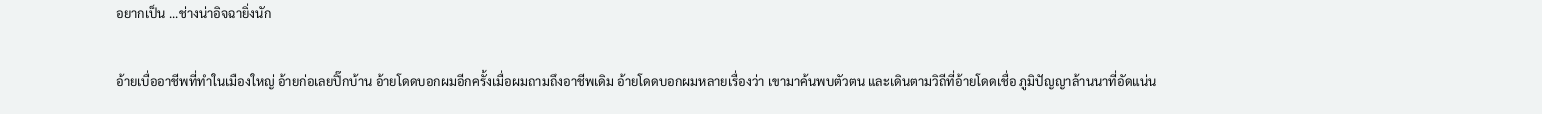อยากเป็น ...ช่างน่าอิจฉายิ่งนัก

อ้ายเบื่ออาชีพที่ทำในเมืองใหญ่ อ้ายก่อเลยปิ๊กบ้าน อ้ายโดดบอกผมอีกครั้งเมื่อผมถามถึงอาชีพเดิม อ้ายโดดบอกผมหลายเรื่องว่า เขามาค้นพบตัวตน และเดินตามวิถีที่อ้ายโดดเชื่อ ภูมิปัญญาล้านนาที่อัดแน่น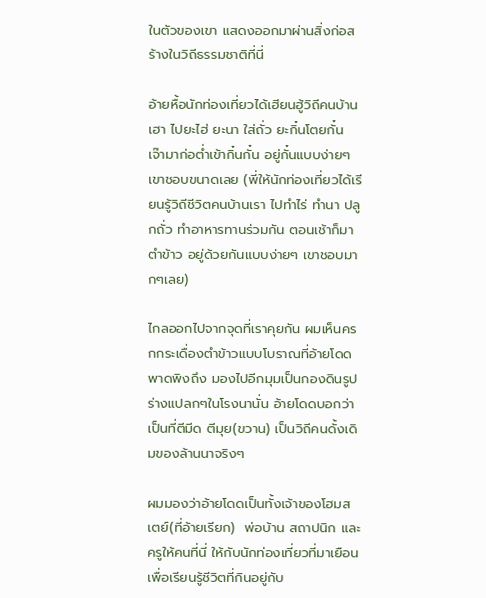ในตัวของเขา แสดงออกมาผ่านสิ่งก่อสร้างในวิถีธรรมชาติที่นี่

อ้ายหื้อนักท่องเที่ยวได้เฮียนฮู้วิถีคนบ้านเฮา ไปยะไฮ่ ยะนา ใส่ถั่ว ยะกิ๋นโตยกั๋น เจ๊ามาก่อต่ำเข้ากิ๋นกั๋น อยู่กั๋นแบบง่ายๆ เขาชอบขนาดเลย (พี่ให้นักท่องเที่ยวได้เรียนรู้วิถีชีวิตคนบ้านเรา ไปทำไร่ ทำนา ปลูกถั่ว ทำอาหารทานร่วมกัน ตอนเช้าก็มาตำข้าว อยู่ด้วยกันแบบง่ายๆ เขาชอบมากๆเลย)

ไกลออกไปจากจุดที่เราคุยกัน ผมเห็นครกกระเดื่องตำข้าวแบบโบราณที่อ้ายโดดพาดพิงถึง มองไปอีกมุมเป็นกองดินรูปร่างแปลกๆในโรงนานั่น อ้ายโดดบอกว่าเป็นที่ตีมีด ตีมุย(ขวาน) เป็นวิถีคนดั้งเดิมของล้านนาจริงๆ

ผมมองว่าอ้ายโดดเป็นทั้งเจ้าของโฮมสเตย์(ที่อ้ายเรียก)  พ่อบ้าน สถาปนิก และครูให้คนที่นี่ ให้กับนักท่องเที่ยวที่มาเยือนเพื่อเรียนรู้ชีวิตที่กินอยู่กับ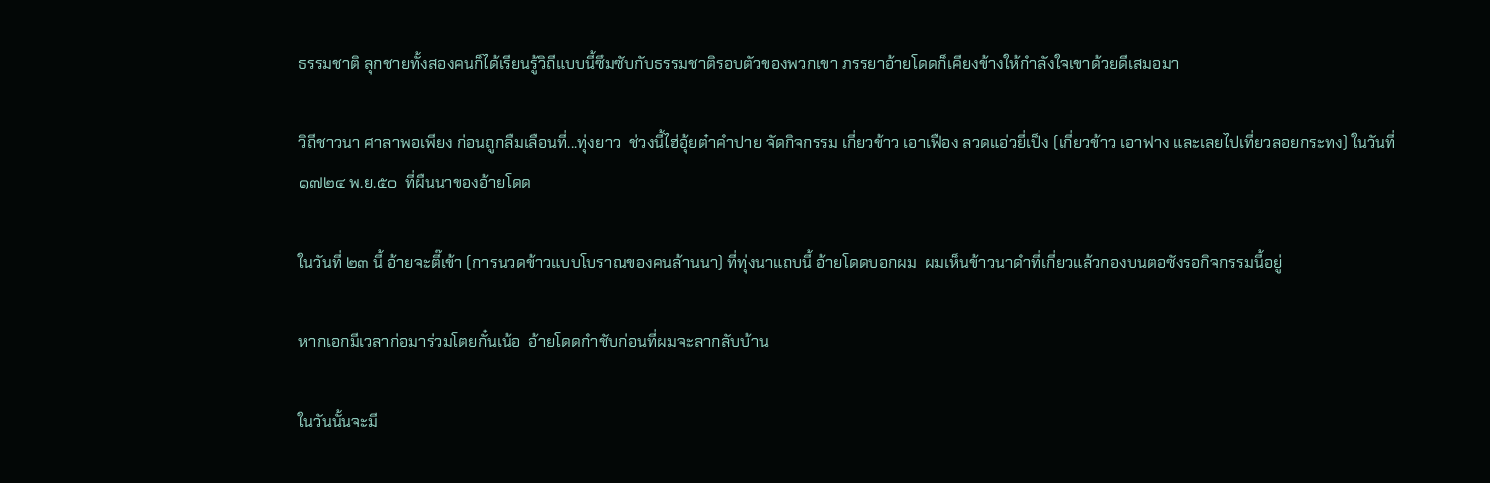ธรรมชาติ ลุกชายทั้งสองคนก็ได้เรียนรู้วิถีแบบนี้ซึมซับกับธรรมชาติรอบตัวของพวกเขา ภรรยาอ้ายโดดก็เคียงข้างให้กำลังใจเขาด้วยดีเสมอมา

วิถีชาวนา ศาลาพอเพียง ก่อนถูกลืมเลือนที่...ทุ่งยาว  ช่วงนี้ไฮ่อุ้ยต๋าคำปาย จัดกิจกรรม เกี่ยวข้าว เอาเฟือง ลวดแอ่วยี่เป็ง (เกี่ยวข้าว เอาฟาง และเลยไปเที่ยวลอยกระทง) ในวันที่ ๑๗๒๔ พ.ย.๕๐  ที่ผืนนาของอ้ายโดด

ในวันที่ ๒๓ นี้ อ้ายจะตี๊เข้า (การนวดข้าวแบบโบราณของคนล้านนา) ที่ทุ่งนาแถบนี้ อ้ายโดดบอกผม  ผมเห็นข้าวนาดำที่เกี่ยวแล้วกองบนตอซังรอกิจกรรมนี้อยู่

หากเอกมีเวลาก่อมาร่วมโตยกั๋นเน้อ  อ้ายโดดกำชับก่อนที่ผมจะลากลับบ้าน

ในวันนั้นจะมี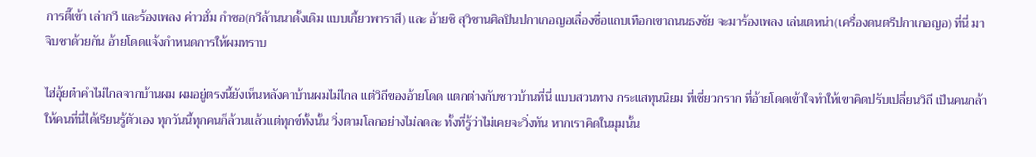การตี๊เข้า เล่ากวี และร้องเพลง ค่าวฮั่ม กำซอ(กวีล้านนาดั้งเดิม แบบเกี้ยวพาราสี) และ อ้ายชิ สุวิชานศิลปินปกาเกอญอเลื่องชื่อแถบเทือกเขาถนนธงชัย จะมาร้องเพลง เล่นเตหน่า(เครื่องดนตรีปกาเกอญอ) ที่นี่ มาจิบชาด้วยกัน อ้ายโดดแจ้งกำหนดการให้ผมทราบ

ไฮ่อุ้ยต๋าคำไม่ไกลจากบ้านผม ผมอยู่ตรงนี้ยังเห็นหลังคาบ้านผมไม่ไกล แต่วิถีของอ้ายโดด แตกต่างกับชาวบ้านที่นี่ แบบสวนทาง กระแสทุนนิยม ที่เชี่ยวกราก ที่อ้ายโดดเข้าใจทำให้เขาคิดปรับเปลี่ยนวิถี เป็นคนกล้าให้คนที่นี่ได้เรียนรู้ตัวเอง ทุกวันนี้ทุกคนก็ล้วนแล้วแต่ทุกข์ทั้งนั้น วิ่งตามโลกอย่างไม่ลดละ ทั้งที่รู้ว่าไม่เคยจะวิ่งทัน หากเราคิดในมุมนั้น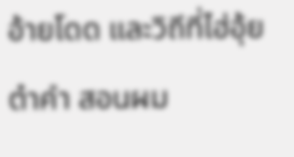อ้ายโดด และวิถีที่ไฮ่อุ้ยต๋าคำ สอนผม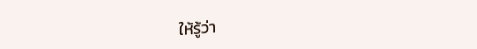ให้รู้ว่า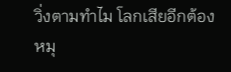วิ่งตามทำไม โลกเสียอีกต้องหมุ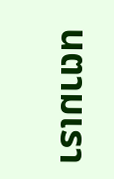นตามเรา